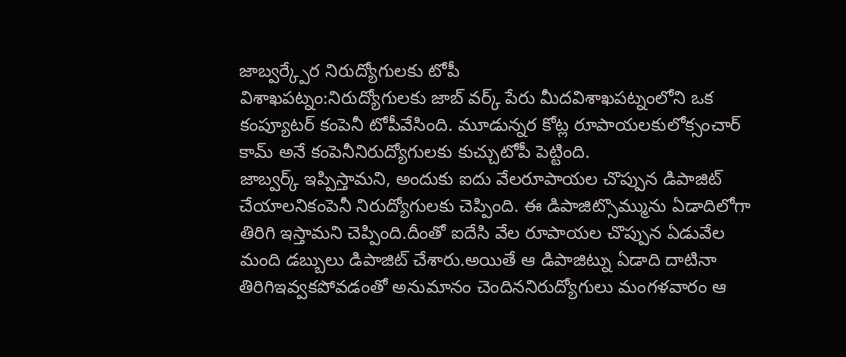జాబ్వర్క్పేర నిరుద్యోగులకు టోపీ
విశాఖపట్నం:నిరుద్యోగులకు జాబ్ వర్క్ పేరు మీదవిశాఖపట్నంలోని ఒక కంప్యూటర్ కంపెనీ టోపీవేసింది. మూడున్నర కోట్ల రూపాయలకులోక్సంచార్ కామ్ అనే కంపెనీనిరుద్యోగులకు కుచ్చుటోపీ పెట్టింది.
జాబ్వర్క్ ఇప్పిస్తామని, అందుకు ఐదు వేలరూపాయల చొప్పున డిపాజిట్ చేయాలనికంపెనీ నిరుద్యోగులకు చెప్పింది. ఈ డిపాజిట్సొమ్మును ఏడాదిలోగా తిరిగి ఇస్తామని చెప్పింది.దీంతో ఐదేసి వేల రూపాయల చొప్పున ఏడువేల మంది డబ్బులు డిపాజిట్ చేశారు.అయితే ఆ డిపాజిట్ను ఏడాది దాటినా తిరిగిఇవ్వకపోవడంతో అనుమానం చెందిననిరుద్యోగులు మంగళవారం ఆ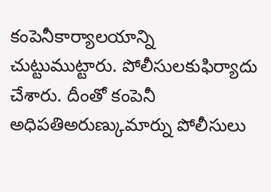కంపెనీకార్యాలయాన్ని చుట్టుముట్టారు. పోలీసులకుఫిర్యాదు చేశారు. దీంతో కంపెనీ అధిపతిఅరుణ్కుమార్ను పోలీసులు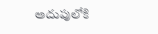అదుపులోకి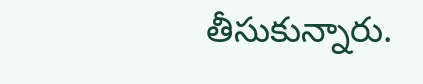తీసుకున్నారు.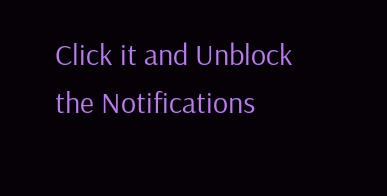Click it and Unblock the Notifications